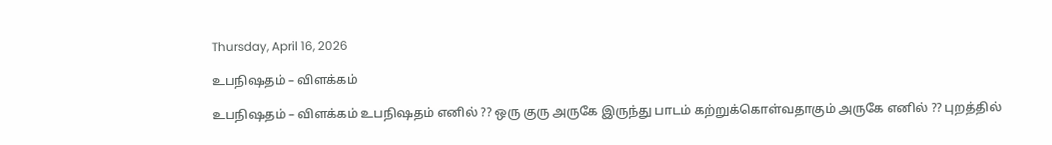Thursday, April 16, 2026

உபநிஷதம் – விளக்கம்

உபநிஷதம் – விளக்கம் உபநிஷதம் எனில் ?? ஒரு குரு அருகே இருந்து பாடம் கற்றுக்கொள்வதாகும் அருகே எனில் ?? புறத்தில்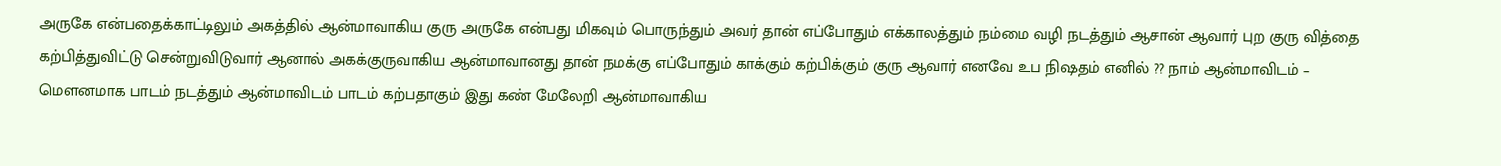அருகே என்பதைக்காட்டிலும் அகத்தில் ஆன்மாவாகிய குரு அருகே என்பது மிகவும் பொருந்தும் அவர் தான் எப்போதும் எக்காலத்தும் நம்மை வழி நடத்தும் ஆசான் ஆவார் புற குரு வித்தை கற்பித்துவிட்டு சென்றுவிடுவார் ஆனால் அகக்குருவாகிய ஆன்மாவானது தான் நமக்கு எப்போதும் காக்கும் கற்பிக்கும் குரு ஆவார் எனவே உப நிஷதம் எனில் ?? நாம் ஆன்மாவிடம் – மௌனமாக பாடம் நடத்தும் ஆன்மாவிடம் பாடம் கற்பதாகும் இது கண் மேலேறி ஆன்மாவாகிய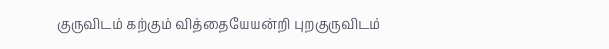குருவிடம் கற்கும் வித்தையேயன்றி புறகுருவிடம்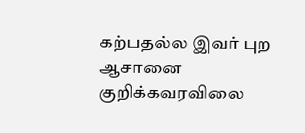கற்பதல்ல இவர் புற ஆசானை குறிக்கவரவிலை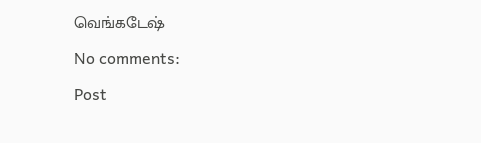வெங்கடேஷ்

No comments:

Post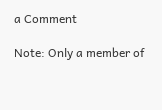a Comment

Note: Only a member of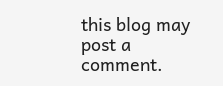this blog may post a comment.